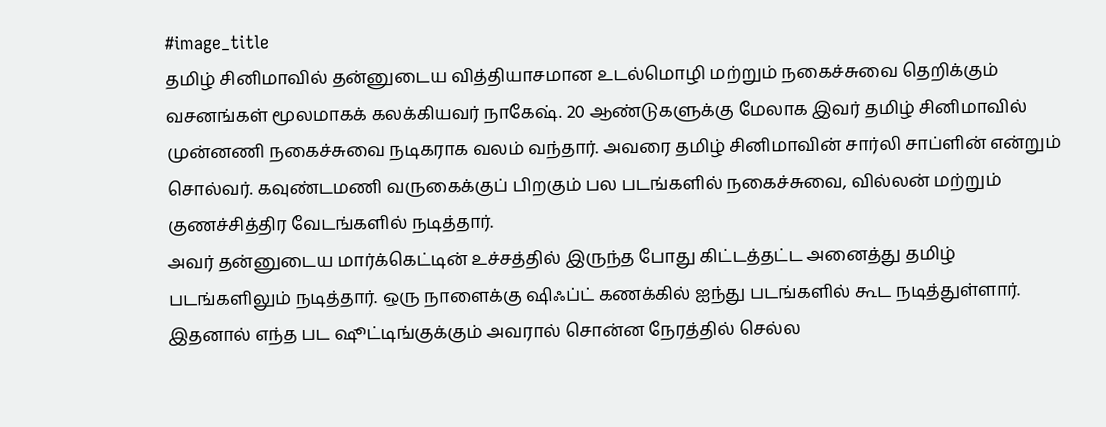#image_title
தமிழ் சினிமாவில் தன்னுடைய வித்தியாசமான உடல்மொழி மற்றும் நகைச்சுவை தெறிக்கும் வசனங்கள் மூலமாகக் கலக்கியவர் நாகேஷ். 20 ஆண்டுகளுக்கு மேலாக இவர் தமிழ் சினிமாவில் முன்னணி நகைச்சுவை நடிகராக வலம் வந்தார். அவரை தமிழ் சினிமாவின் சார்லி சாப்ளின் என்றும் சொல்வர். கவுண்டமணி வருகைக்குப் பிறகும் பல படங்களில் நகைச்சுவை, வில்லன் மற்றும் குணச்சித்திர வேடங்களில் நடித்தார்.
அவர் தன்னுடைய மார்க்கெட்டின் உச்சத்தில் இருந்த போது கிட்டத்தட்ட அனைத்து தமிழ் படங்களிலும் நடித்தார். ஒரு நாளைக்கு ஷிஃப்ட் கணக்கில் ஐந்து படங்களில் கூட நடித்துள்ளார். இதனால் எந்த பட ஷூட்டிங்குக்கும் அவரால் சொன்ன நேரத்தில் செல்ல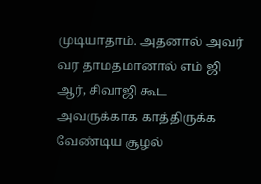முடியாதாம். அதனால் அவர் வர தாமதமானால் எம் ஜி ஆர், சிவாஜி கூட அவருக்காக காத்திருக்க வேண்டிய சூழல்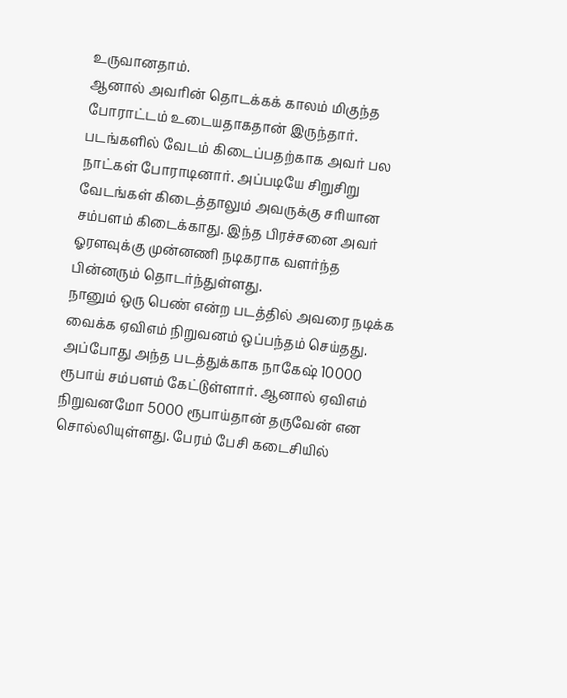உருவானதாம்.
ஆனால் அவரின் தொடக்கக் காலம் மிகுந்த போராட்டம் உடையதாகதான் இருந்தார். படங்களில் வேடம் கிடைப்பதற்காக அவர் பல நாட்கள் போராடினார். அப்படியே சிறுசிறு வேடங்கள் கிடைத்தாலும் அவருக்கு சரியான சம்பளம் கிடைக்காது. இந்த பிரச்சனை அவர் ஓரளவுக்கு முன்னணி நடிகராக வளர்ந்த பின்னரும் தொடர்ந்துள்ளது.
நானும் ஒரு பெண் என்ற படத்தில் அவரை நடிக்க வைக்க ஏவிஎம் நிறுவனம் ஒப்பந்தம் செய்தது. அப்போது அந்த படத்துக்காக நாகேஷ் 10000 ரூபாய் சம்பளம் கேட்டுள்ளார். ஆனால் ஏவிஎம் நிறுவனமோ 5000 ரூபாய்தான் தருவேன் என சொல்லியுள்ளது. பேரம் பேசி கடைசியில்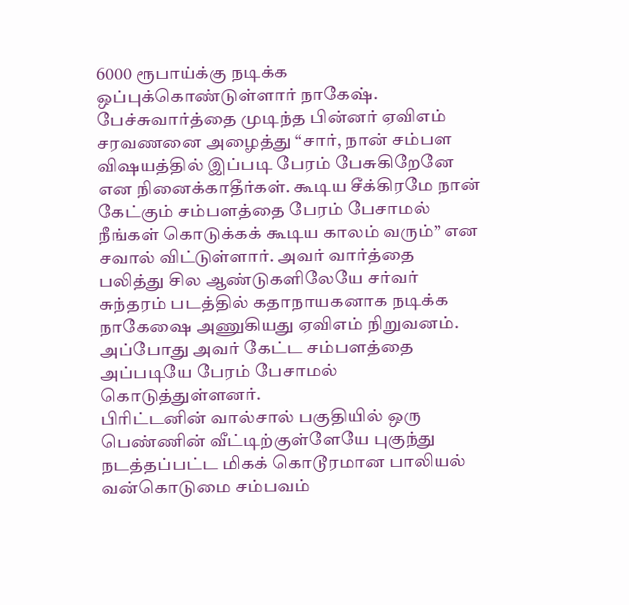6000 ரூபாய்க்கு நடிக்க ஒப்புக்கொண்டுள்ளார் நாகேஷ்.
பேச்சுவார்த்தை முடிந்த பின்னர் ஏவிஎம் சரவணனை அழைத்து “சார், நான் சம்பள விஷயத்தில் இப்படி பேரம் பேசுகிறேனே என நினைக்காதீர்கள். கூடிய சீக்கிரமே நான் கேட்கும் சம்பளத்தை பேரம் பேசாமல் நீங்கள் கொடுக்கக் கூடிய காலம் வரும்” என சவால் விட்டுள்ளார். அவர் வார்த்தை பலித்து சில ஆண்டுகளிலேயே சர்வர் சுந்தரம் படத்தில் கதாநாயகனாக நடிக்க நாகேஷை அணுகியது ஏவிஎம் நிறுவனம். அப்போது அவர் கேட்ட சம்பளத்தை அப்படியே பேரம் பேசாமல் கொடுத்துள்ளனர்.
பிரிட்டனின் வால்சால் பகுதியில் ஒரு பெண்ணின் வீட்டிற்குள்ளேயே புகுந்து நடத்தப்பட்ட மிகக் கொடூரமான பாலியல் வன்கொடுமை சம்பவம்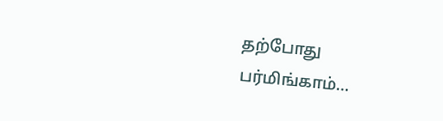தற்போது பர்மிங்காம்…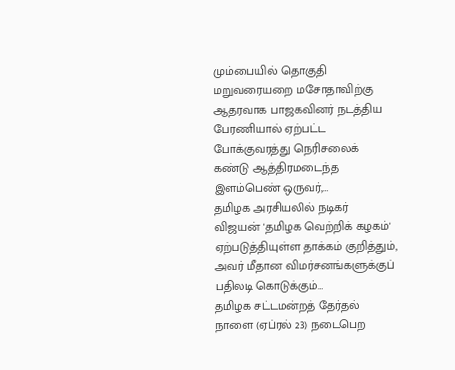மும்பையில் தொகுதி மறுவரையறை மசோதாவிற்கு ஆதரவாக பாஜகவினர் நடத்திய பேரணியால் ஏற்பட்ட போக்குவரத்து நெரிசலைக் கண்டு ஆத்திரமடைந்த இளம்பெண் ஒருவர்,…
தமிழக அரசியலில் நடிகர் விஜயன் 'தமிழக வெற்றிக் கழகம்' ஏற்படுத்தியுள்ள தாக்கம் குறித்தும், அவர் மீதான விமர்சனங்களுக்குப் பதிலடி கொடுக்கும்…
தமிழக சட்டமன்றத் தேர்தல் நாளை (ஏப்ரல் 23) நடைபெற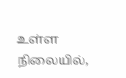உள்ள நிலையில்,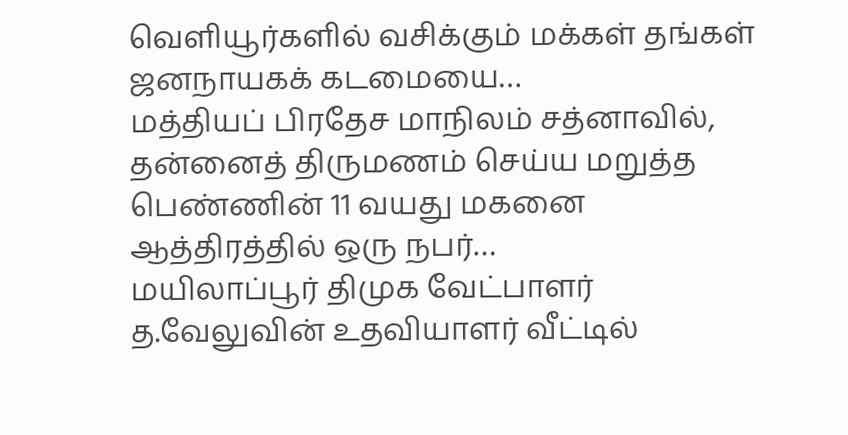வெளியூர்களில் வசிக்கும் மக்கள் தங்கள் ஜனநாயகக் கடமையை…
மத்தியப் பிரதேச மாநிலம் சத்னாவில், தன்னைத் திருமணம் செய்ய மறுத்த பெண்ணின் 11 வயது மகனை ஆத்திரத்தில் ஒரு நபர்…
மயிலாப்பூர் திமுக வேட்பாளர் த.வேலுவின் உதவியாளர் வீட்டில்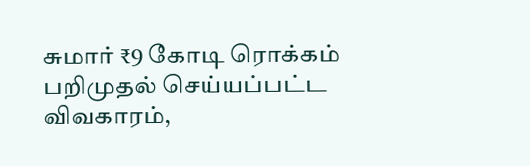சுமார் ₹9 கோடி ரொக்கம் பறிமுதல் செய்யப்பட்ட விவகாரம்,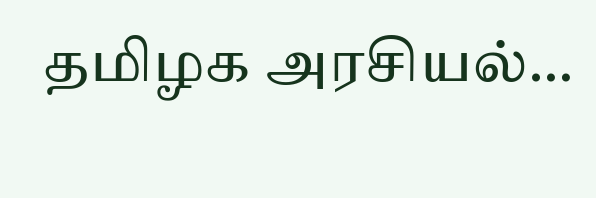தமிழக அரசியல்…